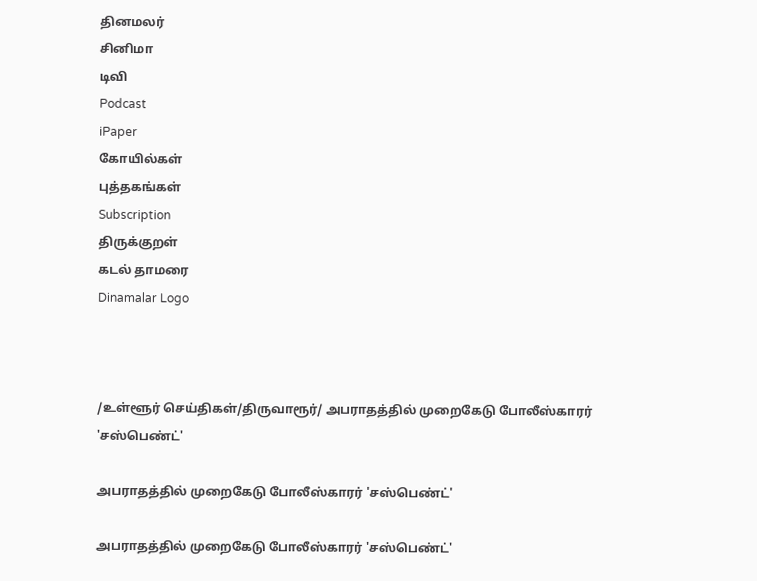தினமலர்
சினிமா
டிவி
Podcast
iPaper
கோயில்கள்
புத்தகங்கள்
Subscription
திருக்குறள்
கடல் தாமரை
Dinamalar Logo



/உள்ளூர் செய்திகள்/திருவாரூர்/ அபராதத்தில் முறைகேடு போலீஸ்காரர் 'சஸ்பெண்ட்'

அபராதத்தில் முறைகேடு போலீஸ்காரர் 'சஸ்பெண்ட்'

அபராதத்தில் முறைகேடு போலீஸ்காரர் 'சஸ்பெண்ட்'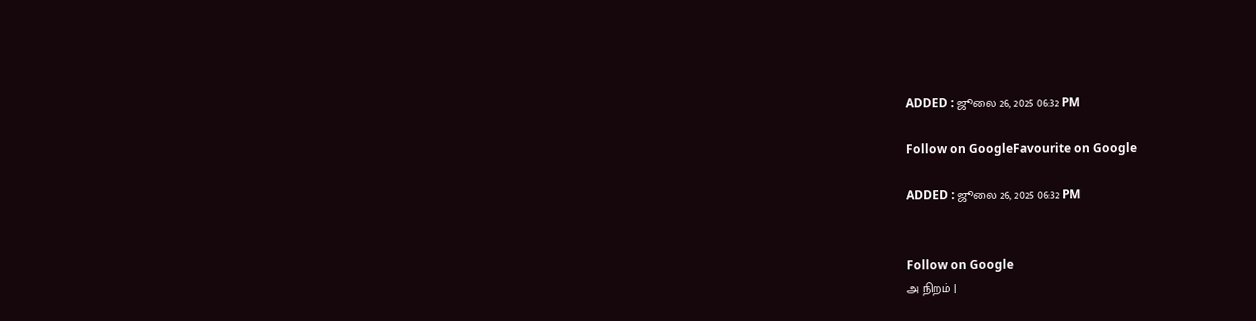ADDED : ஜூலை 26, 2025 06:32 PM

Follow on GoogleFavourite on Google

ADDED : ஜூலை 26, 2025 06:32 PM


Follow on Google
அ நிறம் |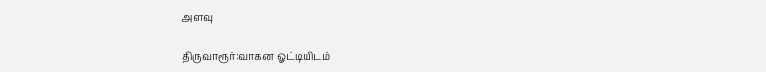அளவு

திருவாரூர்:வாகன ஓட்டியிடம்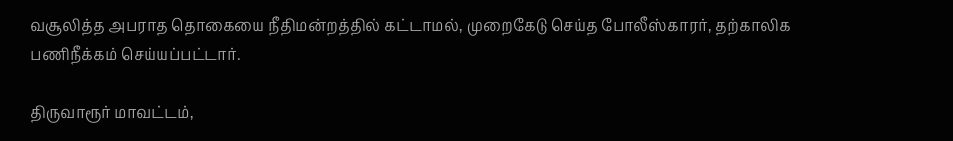வசூலித்த அபராத தொகையை நீதிமன்றத்தில் கட்டாமல், முறைகேடு செய்த போலீஸ்காரர், தற்காலிக பணிநீக்கம் செய்யப்பட்டார்.

திருவாரூர் மாவட்டம்,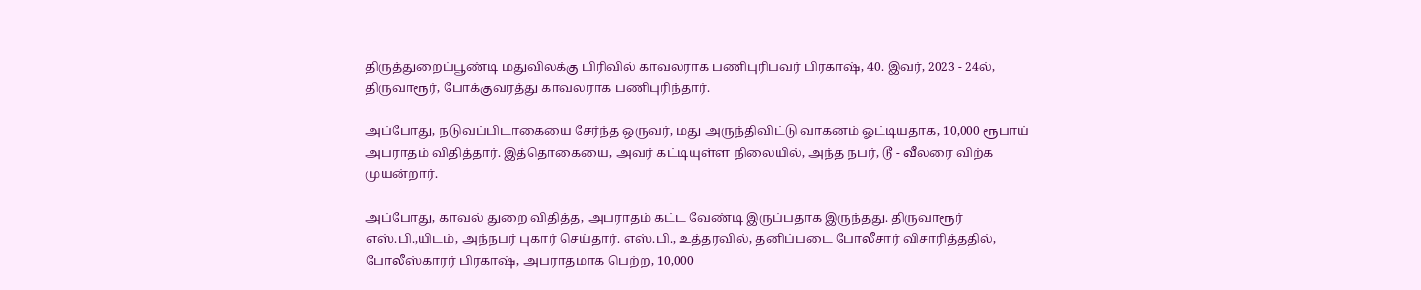திருத்துறைப்பூண்டி மதுவிலக்கு பிரிவில் காவலராக பணிபுரிபவர் பிரகாஷ், 40. இவர், 2023 - 24ல், திருவாரூர், போக்குவரத்து காவலராக பணிபுரிந்தார்.

அப்போது, நடுவப்பிடாகையை சேர்ந்த ஒருவர், மது அருந்திவிட்டு வாகனம் ஓட்டியதாக, 10,000 ரூபாய் அபராதம் விதித்தார். இத்தொகையை, அவர் கட்டியுள்ள நிலையில், அந்த நபர், டூ - வீலரை விற்க முயன்றார்.

அப்போது, காவல் துறை விதித்த, அபராதம் கட்ட வேண்டி இருப்பதாக இருந்தது. திருவாரூர் எஸ்.பி.,யிடம், அந்நபர் புகார் செய்தார். எஸ்.பி., உத்தரவில், தனிப்படை போலீசார் விசாரித்ததில், போலீஸ்காரர் பிரகாஷ், அபராதமாக பெற்ற, 10,000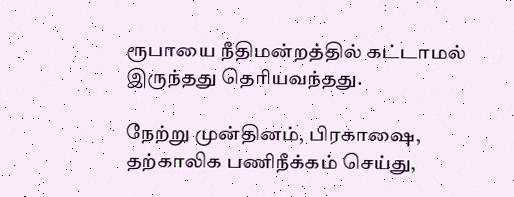ரூபாயை நீதிமன்றத்தில் கட்டாமல் இருந்தது தெரியவந்தது.

நேற்று முன்தினம், பிரகாஷை, தற்காலிக பணிநீக்கம் செய்து,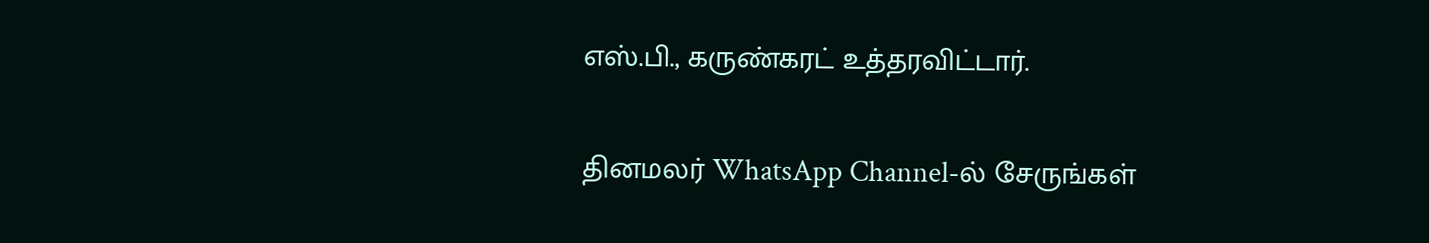எஸ்.பி., கருண்கரட் உத்தரவிட்டார்.

தினமலர் WhatsApp Channel-ல் சேருங்கள்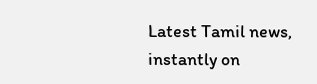Latest Tamil news, instantly on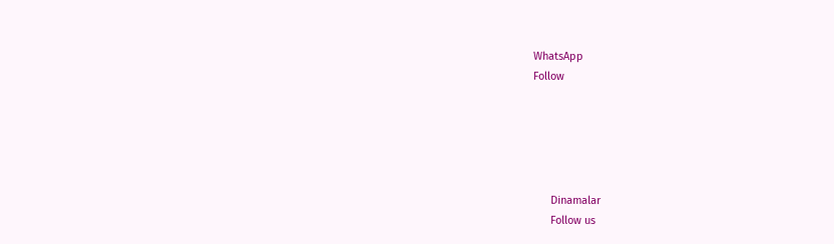WhatsApp
Follow





      Dinamalar
      Follow us